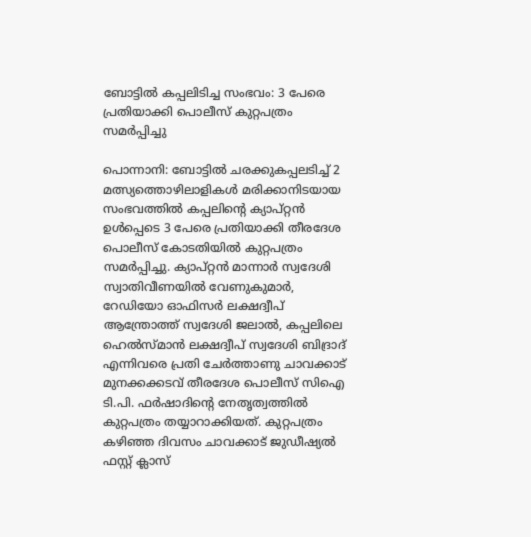ബോട്ടില്‍ കപ്പലിടിച്ച സംഭവം: 3 പേരെ പ്രതിയാക്കി പൊലീസ് കുറ്റപത്രം സമർപ്പിച്ചു

പൊന്നാനി: ബോട്ടിൽ ചരക്കുകപ്പലടിച്ച് 2 മത്സ്യത്തൊഴിലാളികൾ മരിക്കാനിടയായ സംഭവത്തിൽ കപ്പലിന്റെ ക്യാപ്റ്റൻ ഉൾപ്പെടെ 3 പേരെ പ്രതിയാക്കി തീരദേശ പൊലീസ് കോടതിയിൽ കുറ്റപത്രം സമർപ്പിച്ചു. ക്യാപ്റ്റൻ മാന്നാർ സ്വദേശി സ്വാതിവീണയിൽ വേണുകുമാർ, റേഡിയോ ഓഫിസർ ലക്ഷദ്വീപ് ആന്ത്രോത്ത് സ്വദേശി ജലാൽ, കപ്പലിലെ ഹെൽസ്മ‌ാൻ ലക്ഷദ്വീപ് സ്വദേശി ബിദ്രാദ് എന്നിവരെ പ്രതി ചേർത്താണു ചാവക്കാട് മുനക്കക്കടവ് തീരദേശ പൊലീസ് സിഐ ടി.പി. ഫർഷാദിന്റെ നേതൃത്വത്തിൽ കുറ്റപത്രം തയ്യാറാക്കിയത്. കുറ്റപത്രം കഴിഞ്ഞ ദിവസം ചാവക്കാട് ജുഡീഷ്യൽ ഫസ്റ്റ് ക്ലാസ്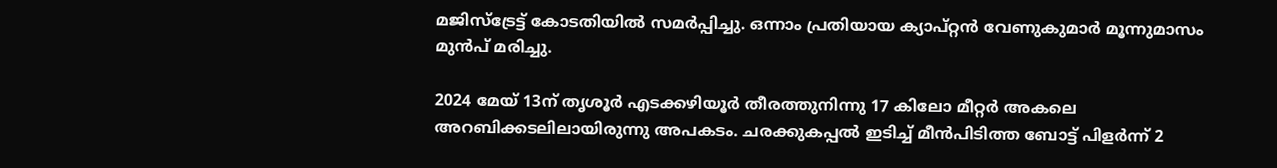മജിസ്ട്രേട്ട് കോടതിയിൽ സമർപ്പിച്ചു. ഒന്നാം പ്രതിയായ ക്യാപ്റ്റൻ വേണുകുമാർ മൂന്നുമാസം മുൻപ് മരിച്ചു.

2024 മേയ് 13ന് തൃശൂർ എടക്കഴിയൂർ തീരത്തുനിന്നു 17 കിലോ മീറ്റർ അകലെ അറബിക്കടലിലായിരുന്നു അപകടം. ചരക്കുകപ്പൽ ഇടിച്ച് മീൻപിടിത്ത ബോട്ട് പിളർന്ന് 2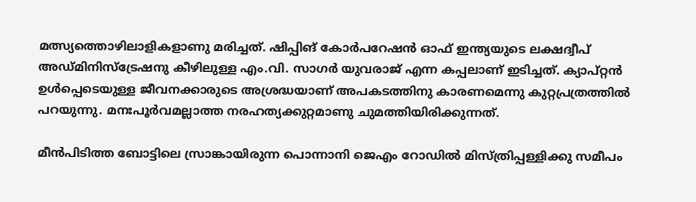മത്സ്യത്തൊഴിലാളികളാണു മരിച്ചത്. ഷിപ്പിങ് കോർപറേഷൻ ഓഫ് ഇന്ത്യയുടെ ലക്ഷദ്വീപ് അഡ്‌മിനിസ്ട്രേഷനു കീഴിലുള്ള എം.വി. സാഗർ യുവരാജ് എന്ന കപ്പലാണ് ഇടിച്ചത്. ക്യാപ്റ്റൻ ഉൾപ്പെടെയുള്ള ജീവനക്കാരുടെ അശ്രദ്ധയാണ് അപകടത്തിനു കാരണമെന്നു കുറ്റപ്രത്രത്തിൽ പറയുന്നു. മനഃപൂർവമല്ലാത്ത നരഹത്യക്കുറ്റമാണു ചുമത്തിയിരിക്കുന്നത്.

മീൻപിടിത്ത ബോട്ടിലെ സ്രാങ്കായിരുന്ന പൊന്നാനി ജെഎം റോഡിൽ മിസ്ത്രിപ്പള്ളിക്കു സമീപം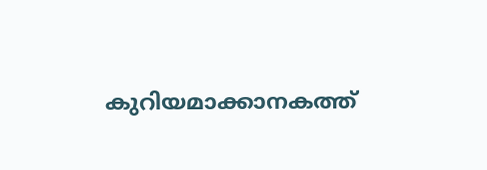കുറിയമാക്കാനകത്ത്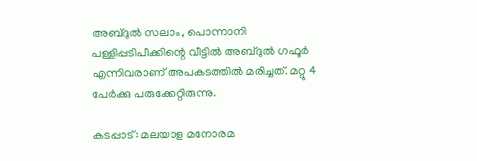അബ്ദുൽ സലാം, പൊന്നാനി പള്ളിപ്പടിപീക്കിന്റെ വീട്ടിൽ അബ്ദുൽ ഗഫൂർ എന്നിവരാണ് അപകടത്തിൽ മരിച്ചത്. മറ്റു 4 പേർക്കു പരുക്കേറ്റിരുന്നു.

കടപ്പാട്: മലയാള മനോരമ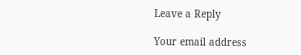Leave a Reply

Your email address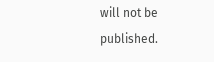will not be published.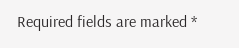Required fields are marked *